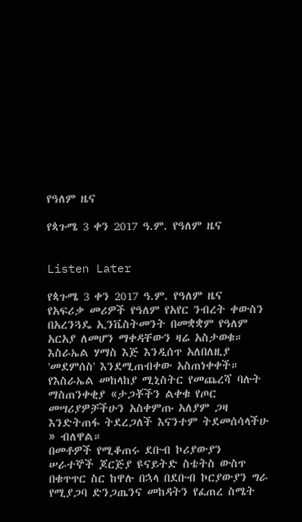የዓለም ዜና

የጳጉሜ 3 ቀን 2017 ዓ.ም. የዓለም ዜና


Listen Later

የጳጉሜ 3 ቀን 2017 ዓ.ም. የዓለም ዜና
የአፍሪቃ መሪዎች የዓለም የአየር ንብረት ቀውስን በአረንጓዴ ኢንቬስትመንት በመቋቋም የዓለም አርአያ ለመሆን ማቀዳቸውን ዛሬ አስታወቁ።
እስራኤል ሃማስ እጅ እንዲሰጥ አለበለዚያ 'መደምሰስ' እንደሚጠብቀው አስጠነቀቀች። የእስራኤል መከላከያ ሚኒስትር የመጨረሻ ባሉት ማስጠንቀቂያ «ታጋቾችን ልቀቁ የጦር መሣሪያዎቻችሁን አስቀምጡ አለያም ጋዛ እንድትጠፋ ትደረጋለች እናንተም ትደመሰሳላችሁ » ብለዋል።
በመቶዎች የሚቆጠሩ ደቡብ ኮሪያውያን ሠራተኞች ጆርጅያ ዩናይትድ ስቴትስ ውስጥ በቁጥጥር ስር ከዋሉ በኋላ በደቡብ ኮርያውያን ግራ የሚያጋባ ድንጋጤንና መከዳትን የፈጠረ ስሜት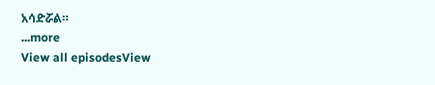አሳድሯል።
...more
View all episodesView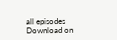all episodes
Download on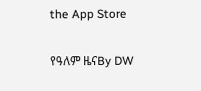the App Store

የዓለም ዜናBy DW